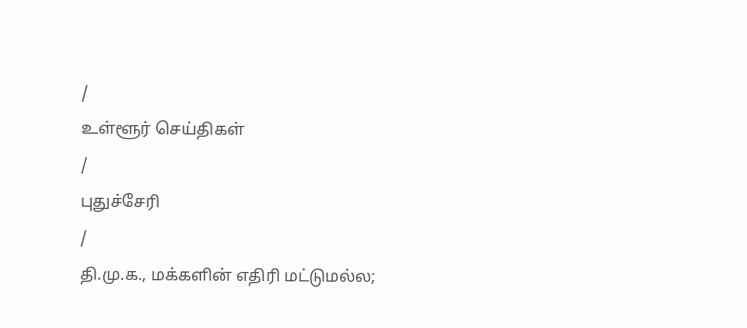/
உள்ளூர் செய்திகள்
/
புதுச்சேரி
/
தி.மு.க., மக்களின் எதிரி மட்டுமல்ல;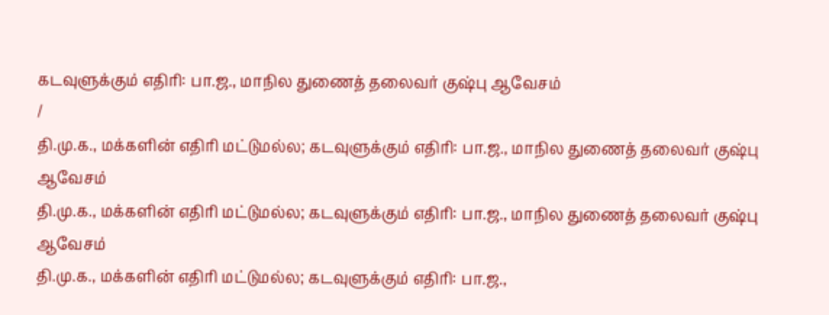கடவுளுக்கும் எதிரி: பா.ஜ., மாநில துணைத் தலைவர் குஷ்பு ஆவேசம்
/
தி.மு.க., மக்களின் எதிரி மட்டுமல்ல; கடவுளுக்கும் எதிரி: பா.ஜ., மாநில துணைத் தலைவர் குஷ்பு ஆவேசம்
தி.மு.க., மக்களின் எதிரி மட்டுமல்ல; கடவுளுக்கும் எதிரி: பா.ஜ., மாநில துணைத் தலைவர் குஷ்பு ஆவேசம்
தி.மு.க., மக்களின் எதிரி மட்டுமல்ல; கடவுளுக்கும் எதிரி: பா.ஜ.,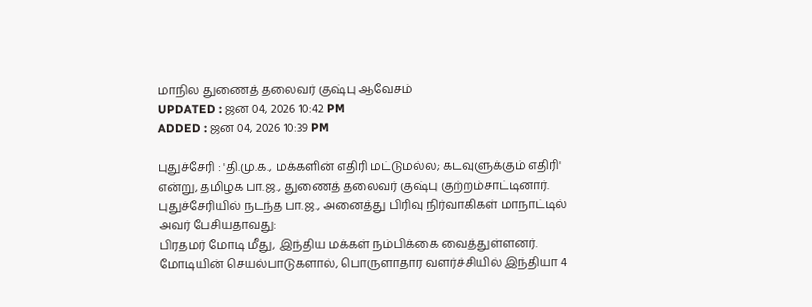மாநில துணைத் தலைவர் குஷ்பு ஆவேசம்
UPDATED : ஜன 04, 2026 10:42 PM
ADDED : ஜன 04, 2026 10:39 PM

புதுச்சேரி : 'தி.மு.க., மக்களின் எதிரி மட்டுமல்ல; கடவுளுக்கும் எதிரி' என்று, தமிழக பா.ஜ., துணைத் தலைவர் குஷ்பு குற்றம்சாட்டினார்.
புதுச்சேரியில் நடந்த பா.ஜ., அனைத்து பிரிவு நிர்வாகிகள் மாநாட்டில் அவர் பேசியதாவது:
பிரதமர் மோடி மீது, இந்திய மக்கள் நம்பிக்கை வைத்துள்ளனர். மோடியின் செயல்பாடுகளால், பொருளாதார வளர்ச்சியில் இந்தியா 4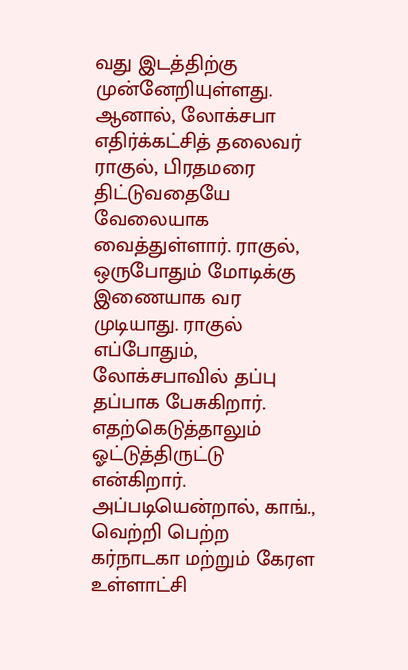வது இடத்திற்கு முன்னேறியுள்ளது. ஆனால், லோக்சபா எதிர்க்கட்சித் தலைவர் ராகுல், பிரதமரை திட்டுவதையே வேலையாக வைத்துள்ளார். ராகுல், ஒருபோதும் மோடிக்கு இணையாக வர முடியாது. ராகுல் எப்போதும், லோக்சபாவில் தப்பு தப்பாக பேசுகிறார். எதற்கெடுத்தாலும் ஓட்டுத்திருட்டு என்கிறார். அப்படியென்றால், காங்., வெற்றி பெற்ற கர்நாடகா மற்றும் கேரள உள்ளாட்சி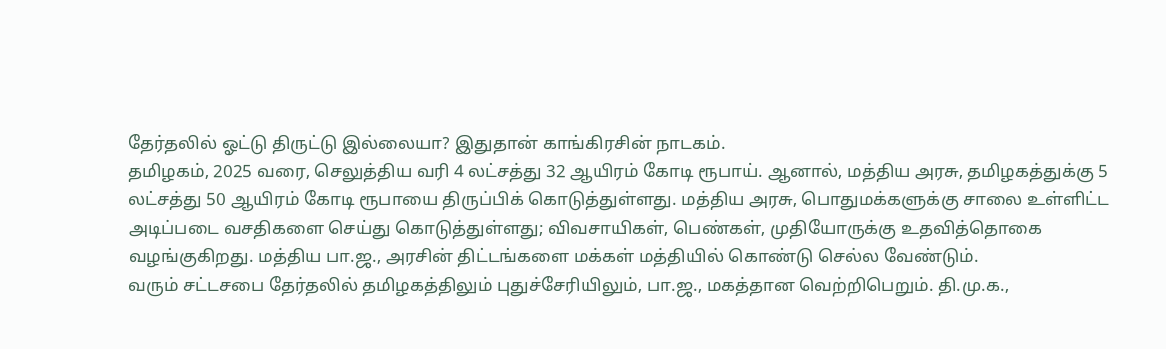தேர்தலில் ஓட்டு திருட்டு இல்லையா? இதுதான் காங்கிரசின் நாடகம்.
தமிழகம், 2025 வரை, செலுத்திய வரி 4 லட்சத்து 32 ஆயிரம் கோடி ரூபாய். ஆனால், மத்திய அரசு, தமிழகத்துக்கு 5 லட்சத்து 50 ஆயிரம் கோடி ரூபாயை திருப்பிக் கொடுத்துள்ளது. மத்திய அரசு, பொதுமக்களுக்கு சாலை உள்ளிட்ட அடிப்படை வசதிகளை செய்து கொடுத்துள்ளது; விவசாயிகள், பெண்கள், முதியோருக்கு உதவித்தொகை வழங்குகிறது. மத்திய பா.ஜ., அரசின் திட்டங்களை மக்கள் மத்தியில் கொண்டு செல்ல வேண்டும்.
வரும் சட்டசபை தேர்தலில் தமிழகத்திலும் புதுச்சேரியிலும், பா.ஜ., மகத்தான வெற்றிபெறும். தி.மு.க.,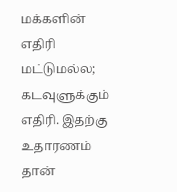மக்களின் எதிரி மட்டுமல்ல; கடவுளுக்கும் எதிரி. இதற்கு உதாரணம் தான்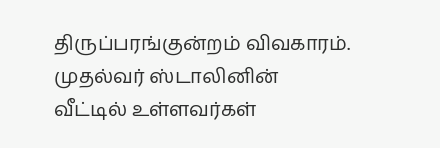திருப்பரங்குன்றம் விவகாரம். முதல்வர் ஸ்டாலினின் வீட்டில் உள்ளவர்கள்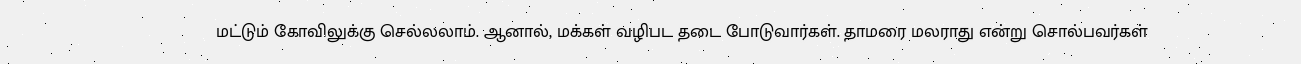மட்டும் கோவிலுக்கு செல்லலாம். ஆனால், மக்கள் வழிபட தடை போடுவார்கள். தாமரை மலராது என்று சொல்பவர்கள்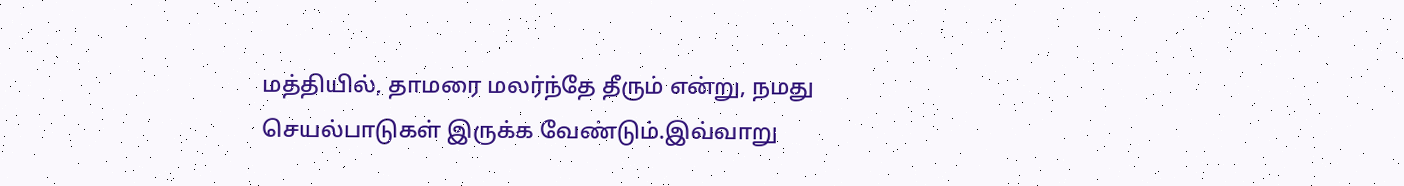மத்தியில், தாமரை மலர்ந்தே தீரும் என்று, நமது செயல்பாடுகள் இருக்க வேண்டும்.இவ்வாறு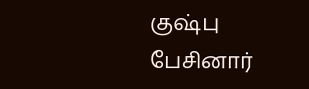குஷ்பு பேசினார்